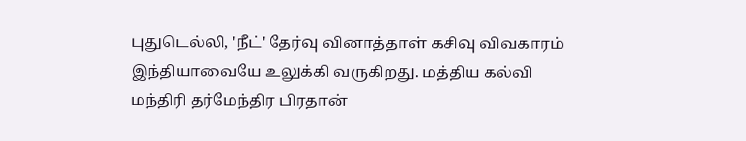புதுடெல்லி, 'நீட்' தேர்வு வினாத்தாள் கசிவு விவகாரம் இந்தியாவையே உலுக்கி வருகிறது. மத்திய கல்வி மந்திரி தர்மேந்திர பிரதான்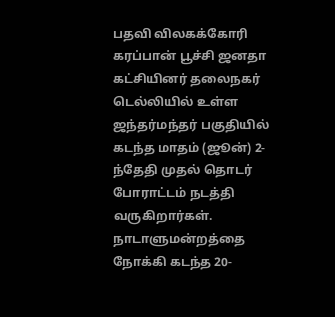பதவி விலகக்கோரி கரப்பான் பூச்சி ஜனதா கட்சியினர் தலைநகர் டெல்லியில் உள்ள ஜந்தர்மந்தர் பகுதியில் கடந்த மாதம் (ஜூன்) 2-ந்தேதி முதல் தொடர் போராட்டம் நடத்தி வருகிறார்கள். நாடாளுமன்றத்தை நோக்கி கடந்த 20-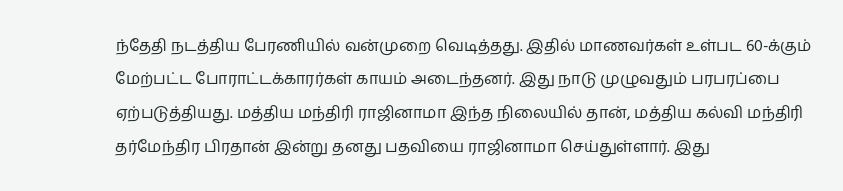ந்தேதி நடத்திய பேரணியில் வன்முறை வெடித்தது. இதில் மாணவர்கள் உள்பட 60-க்கும் மேற்பட்ட போராட்டக்காரர்கள் காயம் அடைந்தனர். இது நாடு முழுவதும் பரபரப்பை ஏற்படுத்தியது. மத்திய மந்திரி ராஜினாமா இந்த நிலையில் தான், மத்திய கல்வி மந்திரி தர்மேந்திர பிரதான் இன்று தனது பதவியை ராஜினாமா செய்துள்ளார். இது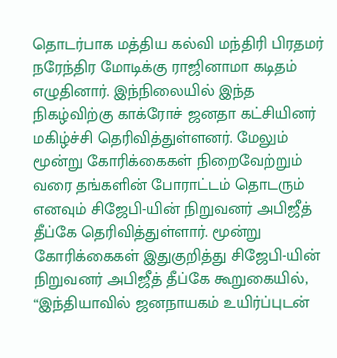தொடர்பாக மத்திய கல்வி மந்திரி பிரதமர் நரேந்திர மோடிக்கு ராஜினாமா கடிதம் எழுதினார். இந்நிலையில் இந்த நிகழ்விற்கு காக்ரோச் ஜனதா கட்சியினர் மகிழ்ச்சி தெரிவித்துள்ளனர். மேலும் மூன்று கோரிக்கைகள் நிறைவேற்றும் வரை தங்களின் போராட்டம் தொடரும் எனவும் சிஜேபி-யின் நிறுவனர் அபிஜீத் தீப்கே தெரிவித்துள்ளார். மூன்று கோரிக்கைகள் இதுகுறித்து சிஜேபி-யின் நிறுவனர் அபிஜீத் தீப்கே கூறுகையில், “இந்தியாவில் ஜனநாயகம் உயிர்ப்புடன்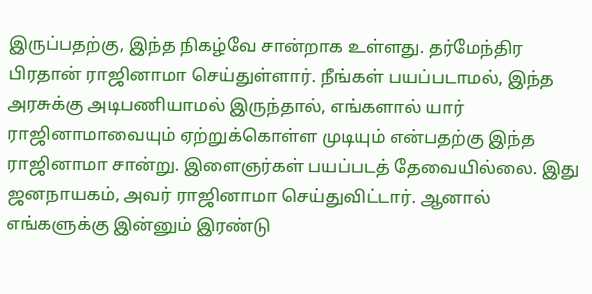இருப்பதற்கு, இந்த நிகழ்வே சான்றாக உள்ளது. தர்மேந்திர பிரதான் ராஜினாமா செய்துள்ளார். நீங்கள் பயப்படாமல், இந்த அரசுக்கு அடிபணியாமல் இருந்தால், எங்களால் யார் ராஜினாமாவையும் ஏற்றுக்கொள்ள முடியும் என்பதற்கு இந்த ராஜினாமா சான்று. இளைஞர்கள் பயப்படத் தேவையில்லை. இது ஜனநாயகம், அவர் ராஜினாமா செய்துவிட்டார். ஆனால் எங்களுக்கு இன்னும் இரண்டு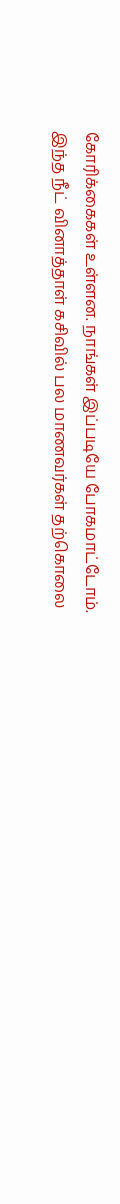கோரிக்கைகள் உள்ளன. நாங்கள் இப்படியே போகமாட்டோம். இந்த நீட் வினாத்தாள் கசிவில் பல மாணவர்கள் தற்கொலை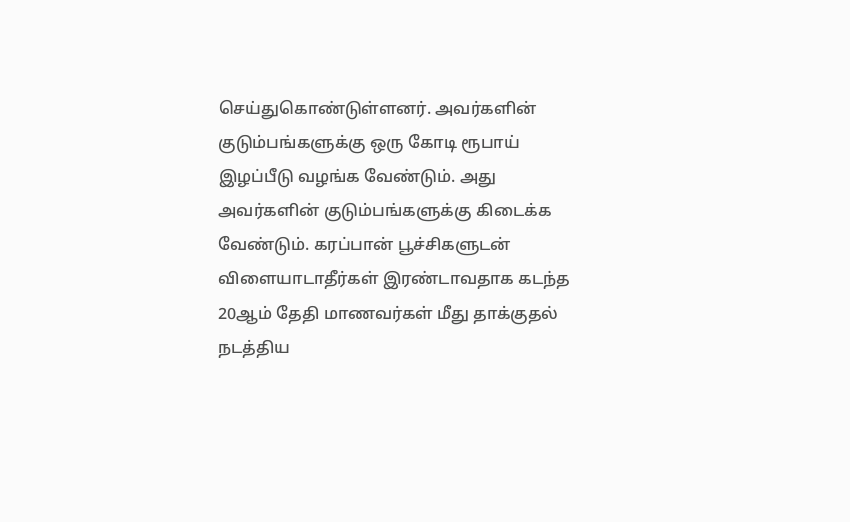செய்துகொண்டுள்ளனர். அவர்களின் குடும்பங்களுக்கு ஒரு கோடி ரூபாய் இழப்பீடு வழங்க வேண்டும். அது அவர்களின் குடும்பங்களுக்கு கிடைக்க வேண்டும். கரப்பான் பூச்சிகளுடன் விளையாடாதீர்கள் இரண்டாவதாக கடந்த 20ஆம் தேதி மாணவர்கள் மீது தாக்குதல் நடத்திய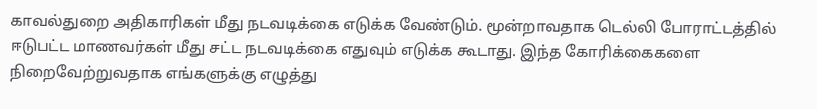காவல்துறை அதிகாரிகள் மீது நடவடிக்கை எடுக்க வேண்டும். மூன்றாவதாக டெல்லி போராட்டத்தில் ஈடுபட்ட மாணவர்கள் மீது சட்ட நடவடிக்கை எதுவும் எடுக்க கூடாது. இந்த கோரிக்கைகளை நிறைவேற்றுவதாக எங்களுக்கு எழுத்து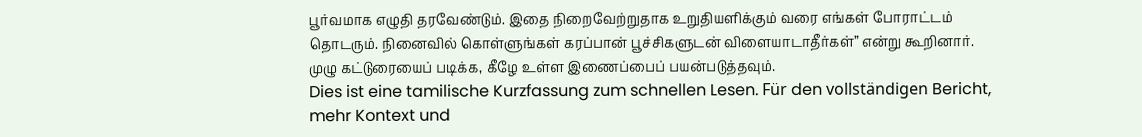பூர்வமாக எழுதி தரவேண்டும். இதை நிறைவேற்றுதாக உறுதியளிக்கும் வரை எங்கள் போராட்டம் தொடரும். நினைவில் கொள்ளுங்கள் கரப்பான் பூச்சிகளுடன் விளையாடாதீர்கள்” என்று கூறினார். முழு கட்டுரையைப் படிக்க, கீழே உள்ள இணைப்பைப் பயன்படுத்தவும்.
Dies ist eine tamilische Kurzfassung zum schnellen Lesen. Für den vollständigen Bericht, mehr Kontext und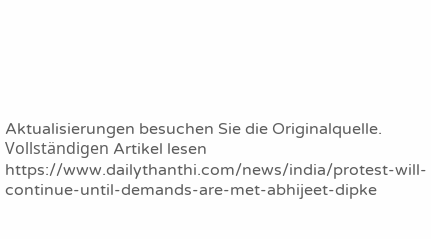Aktualisierungen besuchen Sie die Originalquelle.
Vollständigen Artikel lesen
https://www.dailythanthi.com/news/india/protest-will-continue-until-demands-are-met-abhijeet-dipke